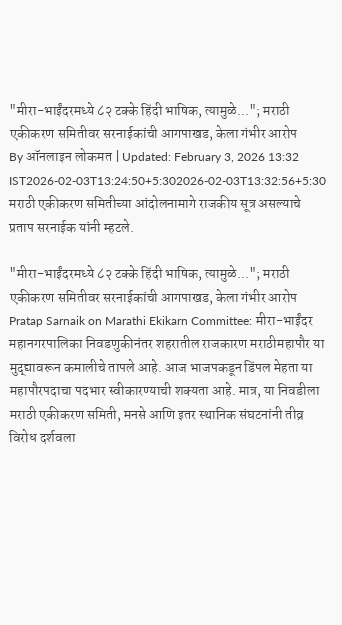"मीरा-भाईंदरमध्ये ८२ टक्के हिंदी भाषिक, त्यामुळे..."; मराठी एकीकरण समितीवर सरनाईकांची आगपाखड, केला गंभीर आरोप
By ऑनलाइन लोकमत | Updated: February 3, 2026 13:32 IST2026-02-03T13:24:50+5:302026-02-03T13:32:56+5:30
मराठी एकीकरण समितीच्या आंदोलनामागे राजकीय सूत्र असल्याचे प्रताप सरनाईक यांनी म्हटले.

"मीरा-भाईंदरमध्ये ८२ टक्के हिंदी भाषिक, त्यामुळे..."; मराठी एकीकरण समितीवर सरनाईकांची आगपाखड, केला गंभीर आरोप
Pratap Sarnaik on Marathi Ekikarn Committee: मीरा-भाईंदर महानगरपालिका निवडणुकीनंतर शहरातील राजकारण मराठीमहापौर या मुद्द्यावरून कमालीचे तापले आहे. आज भाजपकडून डिंपल मेहता या महापौरपदाचा पदभार स्वीकारण्याची शक्यता आहे. मात्र, या निवडीला मराठी एकीकरण समिती, मनसे आणि इतर स्थानिक संघटनांनी तीव्र विरोध दर्शवला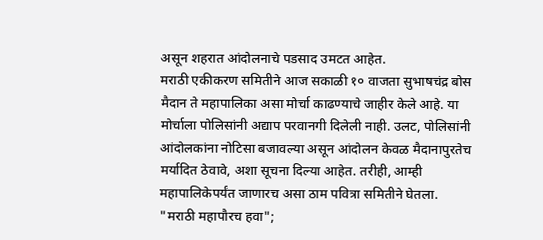असून शहरात आंदोलनाचे पडसाद उमटत आहेत.
मराठी एकीकरण समितीने आज सकाळी १० वाजता सुभाषचंद्र बोस मैदान ते महापालिका असा मोर्चा काढण्याचे जाहीर केले आहे. या मोर्चाला पोलिसांनी अद्याप परवानगी दिलेली नाही. उलट, पोलिसांनी आंदोलकांना नोटिसा बजावल्या असून आंदोलन केवळ मैदानापुरतेच मर्यादित ठेवावे, अशा सूचना दिल्या आहेत. तरीही, आम्ही महापालिकेपर्यंत जाणारच असा ठाम पवित्रा समितीने घेतला.
"मराठी महापौरच हवा";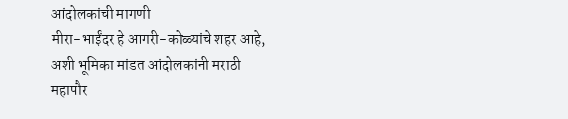आंदोलकांची मागणी
मीरा-भाईंदर हे आगरी-कोळ्यांचे शहर आहे, अशी भूमिका मांडत आंदोलकांनी मराठी महापौर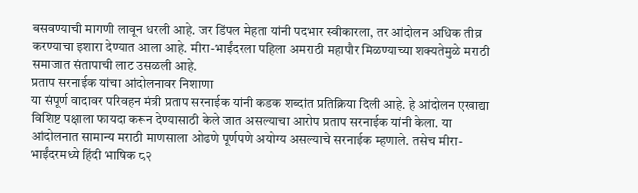बसवण्याची मागणी लावून धरली आहे. जर डिंपल मेहता यांनी पदभार स्वीकारला, तर आंदोलन अधिक तीव्र करण्याचा इशारा देण्यात आला आहे. मीरा-भाईंदरला पहिला अमराठी महापौर मिळण्याच्या शक्यतेमुळे मराठी समाजात संतापाची लाट उसळली आहे.
प्रताप सरनाईक यांचा आंदोलनावर निशाणा
या संपूर्ण वादावर परिवहन मंत्री प्रताप सरनाईक यांनी कडक शब्दांत प्रतिक्रिया दिली आहे. हे आंदोलन एखाद्या विशिष्ट पक्षाला फायदा करून देण्यासाठी केले जात असल्याचा आरोप प्रताप सरनाईक यांनी केला. या आंदोलनात सामान्य मराठी माणसाला ओढणे पूर्णपणे अयोग्य असल्याचे सरनाईक म्हणाले. तसेच मीरा-भाईंदरमध्ये हिंदी भाषिक ८२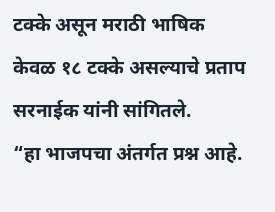टक्के असून मराठी भाषिक केवळ १८ टक्के असल्याचे प्रताप सरनाईक यांनी सांगितले.
“हा भाजपचा अंतर्गत प्रश्न आहे.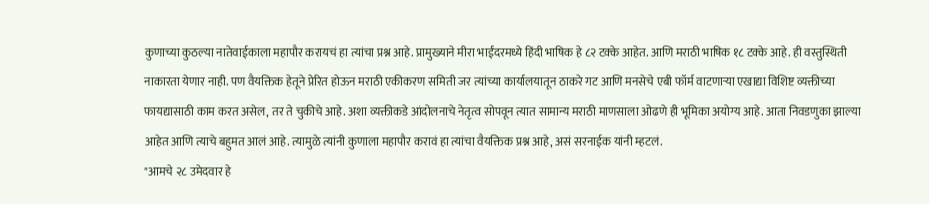कुणाच्या कुठल्या नातेवाईकाला महापौर करायचं हा त्यांचा प्रश्न आहे. प्रामुख्याने मीरा भाईंदरमध्ये हिंदी भाषिक हे ८२ टक्के आहेत. आणि मराठी भाषिक १८ टक्के आहे. ही वस्तुस्थिती नाकारता येणार नाही. पण वैयक्तिक हेतूने प्रेरित होऊन मराठी एकीकरण समिती जर त्यांच्या कार्यालयातून ठाकरे गट आणि मनसेचे एबी फॉर्म वाटणाऱ्या एखाद्या विशिष्ट व्यक्तीच्या फायद्यासाठी काम करत असेल, तर ते चुकीचे आहे. अशा व्यक्तीकडे आंदोलनाचे नेतृत्व सोपवून त्यात सामान्य मराठी माणसाला ओढणे ही भूमिका अयोग्य आहे. आता निवडणुका झाल्या आहेत आणि त्याचे बहुमत आलं आहे. त्यामुळे त्यांनी कुणाला महापौर करावं हा त्यांचा वैयक्तिक प्रश्न आहे, असं सरनाईक यांनी म्हटलं.
"आमचे २८ उमेदवार हे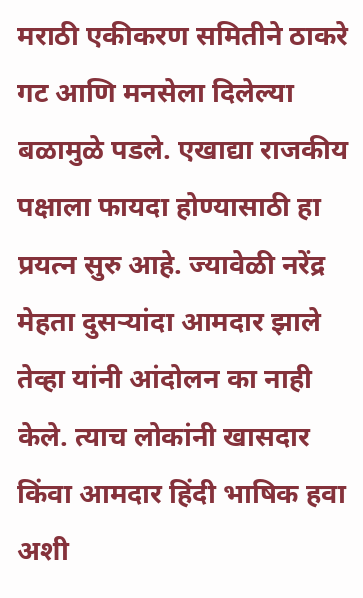मराठी एकीकरण समितीने ठाकरे गट आणि मनसेला दिलेल्या बळामुळे पडले. एखाद्या राजकीय पक्षाला फायदा होण्यासाठी हा प्रयत्न सुरु आहे. ज्यावेळी नरेंद्र मेहता दुसऱ्यांदा आमदार झाले तेव्हा यांनी आंदोलन का नाही केले. त्याच लोकांनी खासदार किंवा आमदार हिंदी भाषिक हवा अशी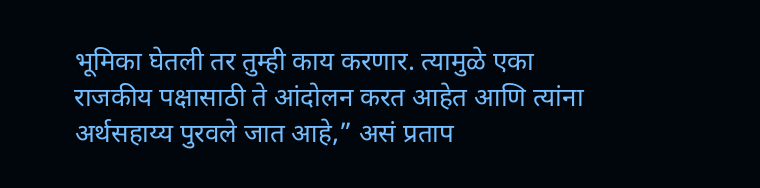भूमिका घेतली तर तुम्ही काय करणार. त्यामुळे एका राजकीय पक्षासाठी ते आंदोलन करत आहेत आणि त्यांना अर्थसहाय्य पुरवले जात आहे,” असं प्रताप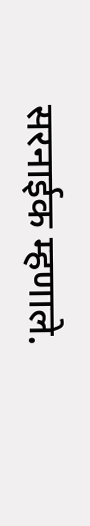सरनाईक म्हणाले.